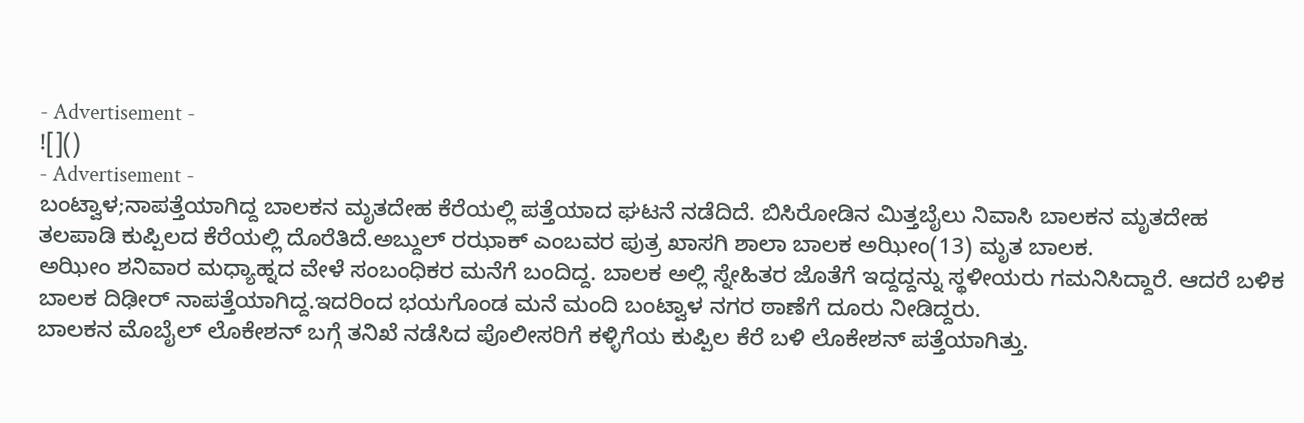- Advertisement -
![]()
- Advertisement -
ಬಂಟ್ವಾಳ;ನಾಪತ್ತೆಯಾಗಿದ್ದ ಬಾಲಕನ ಮೃತದೇಹ ಕೆರೆಯಲ್ಲಿ ಪತ್ತೆಯಾದ ಘಟನೆ ನಡೆದಿದೆ. ಬಿಸಿರೋಡಿನ ಮಿತ್ತಬೈಲು ನಿವಾಸಿ ಬಾಲಕನ ಮೃತದೇಹ ತಲಪಾಡಿ ಕುಪ್ಪಿಲದ ಕೆರೆಯಲ್ಲಿ ದೊರೆತಿದೆ.ಅಬ್ದುಲ್ ರಝಾಕ್ ಎಂಬವರ ಪುತ್ರ ಖಾಸಗಿ ಶಾಲಾ ಬಾಲಕ ಅಝೀಂ(13) ಮೃತ ಬಾಲಕ.
ಅಝೀಂ ಶನಿವಾರ ಮಧ್ಯಾಹ್ನದ ವೇಳೆ ಸಂಬಂಧಿಕರ ಮನೆಗೆ ಬಂದಿದ್ದ. ಬಾಲಕ ಅಲ್ಲಿ ಸ್ನೇಹಿತರ ಜೊತೆಗೆ ಇದ್ದದ್ದನ್ನು ಸ್ಥಳೀಯರು ಗಮನಿಸಿದ್ದಾರೆ. ಆದರೆ ಬಳಿಕ ಬಾಲಕ ದಿಢೀರ್ ನಾಪತ್ತೆಯಾಗಿದ್ದ.ಇದರಿಂದ ಭಯಗೊಂಡ ಮನೆ ಮಂದಿ ಬಂಟ್ವಾಳ ನಗರ ಠಾಣೆಗೆ ದೂರು ನೀಡಿದ್ದರು.
ಬಾಲಕನ ಮೊಬೈಲ್ ಲೊಕೇಶನ್ ಬಗ್ಗೆ ತನಿಖೆ ನಡೆಸಿದ ಪೊಲೀಸರಿಗೆ ಕಳ್ಳಿಗೆಯ ಕುಪ್ಪಿಲ ಕೆರೆ ಬಳಿ ಲೊಕೇಶನ್ ಪತ್ತೆಯಾಗಿತ್ತು.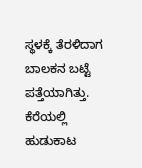ಸ್ಥಳಕ್ಕೆ ತೆರಳಿದಾಗ ಬಾಲಕನ ಬಟ್ಟೆ ಪತ್ತೆಯಾಗಿತ್ತು. ಕೆರೆಯಲ್ಲಿ ಹುಡುಕಾಟ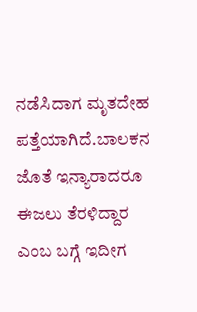ನಡೆಸಿದಾಗ ಮೃತದೇಹ ಪತ್ತೆಯಾಗಿದೆ.ಬಾಲಕನ ಜೊತೆ ಇನ್ಯಾರಾದರೂ ಈಜಲು ತೆರಳಿದ್ದಾರ ಎಂಬ ಬಗ್ಗೆ ಇದೀಗ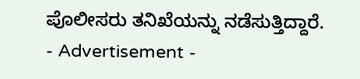ಪೊಲೀಸರು ತನಿಖೆಯನ್ನು ನಡೆಸುತ್ತಿದ್ದಾರೆ.
- Advertisement -